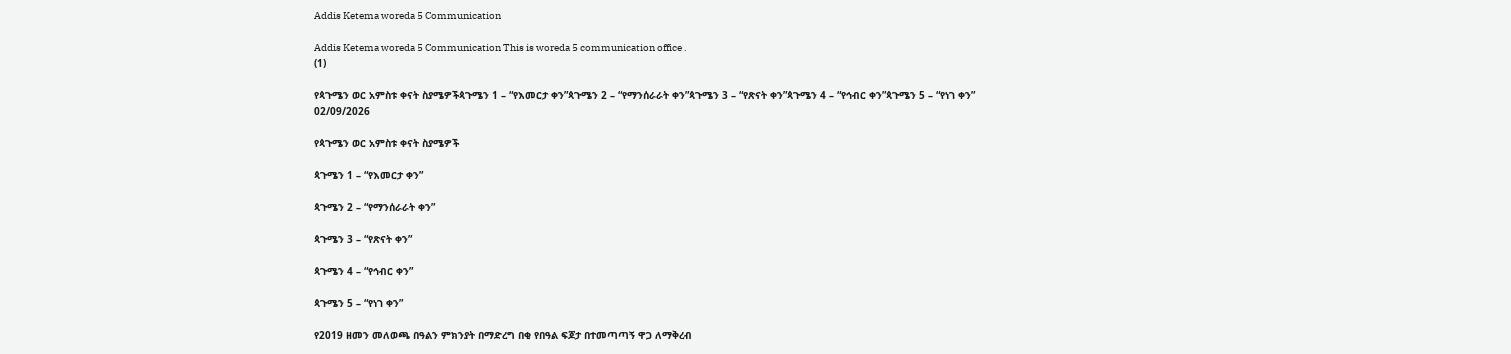Addis Ketema woreda 5 Communication

Addis Ketema woreda 5 Communication This is woreda 5 communication office .
(1)

የጳጉሜን ወር አምስቱ ቀናት ስያሜዎችጳጉሜን 1 – “የእመርታ ቀን”ጳጉሜን 2 – “የማንሰራራት ቀን”ጳጉሜን 3 – “የጽናት ቀን”ጳጉሜን 4 – “የኅብር ቀን”ጳጉሜን 5 – “የነገ ቀን”
02/09/2026

የጳጉሜን ወር አምስቱ ቀናት ስያሜዎች

ጳጉሜን 1 – “የእመርታ ቀን”

ጳጉሜን 2 – “የማንሰራራት ቀን”

ጳጉሜን 3 – “የጽናት ቀን”

ጳጉሜን 4 – “የኅብር ቀን”

ጳጉሜን 5 – “የነገ ቀን”

የ2019 ዘመን መለወጫ በዓልን ምክንያት በማድረግ በቂ የበዓል ፍጆታ በተመጣጣኝ ዋጋ ለማቅረብ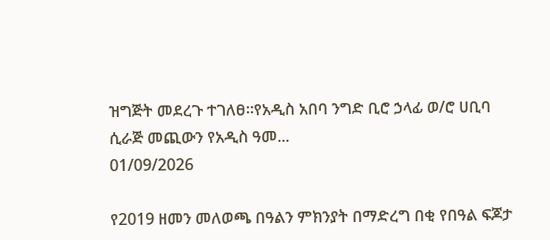ዝግጅት መደረጉ ተገለፀ፡፡የአዲስ አበባ ንግድ ቢሮ ኃላፊ ወ/ሮ ሀቢባ ሲራጅ መጪውን የአዲስ ዓመ...
01/09/2026

የ2019 ዘመን መለወጫ በዓልን ምክንያት በማድረግ በቂ የበዓል ፍጆታ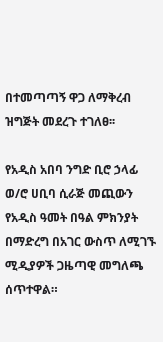በተመጣጣኝ ዋጋ ለማቅረብ ዝግጅት መደረጉ ተገለፀ፡፡

የአዲስ አበባ ንግድ ቢሮ ኃላፊ ወ/ሮ ሀቢባ ሲራጅ መጪውን የአዲስ ዓመት በዓል ምክንያት በማድረግ በአገር ውስጥ ለሚገኙ ሚዲያዎች ጋዜጣዊ መግለጫ ሰጥተዋል።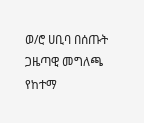ወ/ሮ ሀቢባ በሰጡት ጋዜጣዊ መግለጫ የከተማ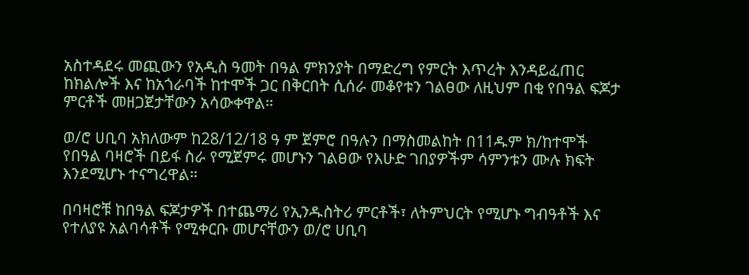አስተዳደሩ መጪውን የአዲስ ዓመት በዓል ምክንያት በማድረግ የምርት እጥረት እንዳይፈጠር ከክልሎች እና ከአጎራባች ከተሞች ጋር በቅርበት ሲሰራ መቆየቱን ገልፀው ለዚህም በቂ የበዓል ፍጆታ ምርቶች መዘጋጀታቸውን አሳውቀዋል።

ወ/ሮ ሀቢባ አክለውም ከ28/12/18 ዓ ም ጀምሮ በዓሉን በማስመልከት በ11ዱም ክ/ከተሞች የበዓል ባዛሮች በይፋ ስራ የሚጀምሩ መሆኑን ገልፀው የእሁድ ገበያዎችም ሳምንቱን ሙሉ ክፍት እንደሚሆኑ ተናግረዋል።

በባዛሮቹ ከበዓል ፍጆታዎች በተጨማሪ የኢንዱስትሪ ምርቶች፣ ለትምህርት የሚሆኑ ግብዓቶች እና የተለያዩ አልባሳቶች የሚቀርቡ መሆናቸውን ወ/ሮ ሀቢባ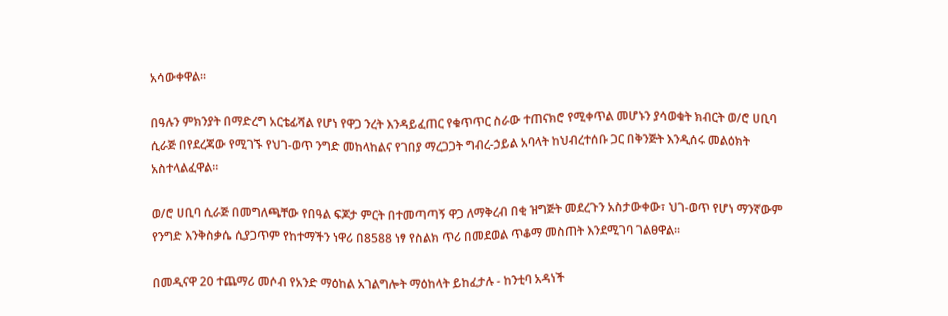አሳውቀዋል።

በዓሉን ምክንያት በማድረግ አርቴፊሻል የሆነ የዋጋ ንረት እንዳይፈጠር የቁጥጥር ስራው ተጠናክሮ የሚቀጥል መሆኑን ያሳወቁት ክብርት ወ/ሮ ሀቢባ ሲራጅ በየደረጃው የሚገኙ የህገ-ወጥ ንግድ መከላከልና የገበያ ማረጋጋት ግብረ-ኃይል አባላት ከህብረተሰቡ ጋር በቅንጅት እንዲሰሩ መልዕክት አስተላልፈዋል።

ወ/ሮ ሀቢባ ሲራጅ በመግለጫቸው የበዓል ፍጆታ ምርት በተመጣጣኝ ዋጋ ለማቅረብ በቂ ዝግጅት መደረጉን አስታውቀው፣ ህገ-ወጥ የሆነ ማንኛውም የንግድ እንቅስቃሴ ሲያጋጥም የከተማችን ነዋሪ በ8588 ነፃ የስልክ ጥሪ በመደወል ጥቆማ መስጠት እንደሚገባ ገልፀዋል፡፡

በመዲናዋ 20 ተጨማሪ መሶብ የአንድ ማዕከል አገልግሎት ማዕከላት ይከፈታሉ - ከንቲባ አዳነች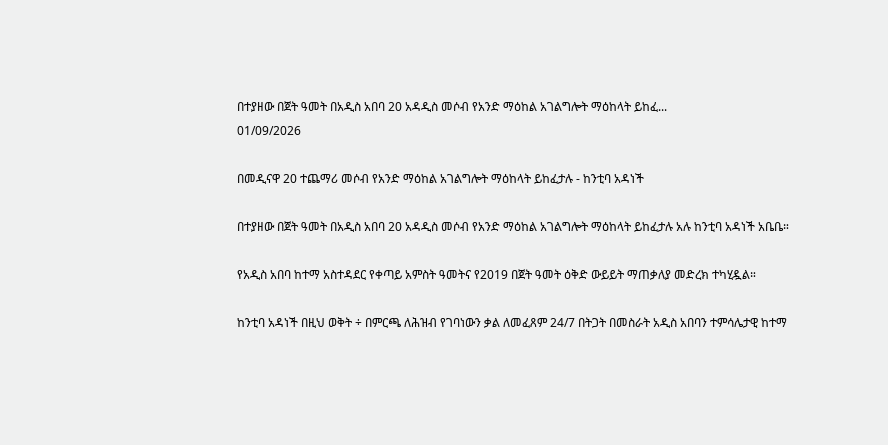በተያዘው በጀት ዓመት በአዲስ አበባ 20 አዳዲስ መሶብ የአንድ ማዕከል አገልግሎት ማዕከላት ይከፈ...
01/09/2026

በመዲናዋ 20 ተጨማሪ መሶብ የአንድ ማዕከል አገልግሎት ማዕከላት ይከፈታሉ - ከንቲባ አዳነች

በተያዘው በጀት ዓመት በአዲስ አበባ 20 አዳዲስ መሶብ የአንድ ማዕከል አገልግሎት ማዕከላት ይከፈታሉ አሉ ከንቲባ አዳነች አቤቤ።

የአዲስ አበባ ከተማ አስተዳደር የቀጣይ አምስት ዓመትና የ2019 በጀት ዓመት ዕቅድ ውይይት ማጠቃለያ መድረክ ተካሂዷል።

ከንቲባ አዳነች በዚህ ወቅት ÷ በምርጫ ለሕዝብ የገባነውን ቃል ለመፈጸም 24/7 በትጋት በመስራት አዲስ አበባን ተምሳሌታዊ ከተማ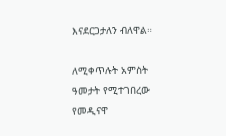እናደርጋታለን ብለዋል።

ለሚቀጥሉት አምስት ዓመታት የሚተገበረው የመዲናዋ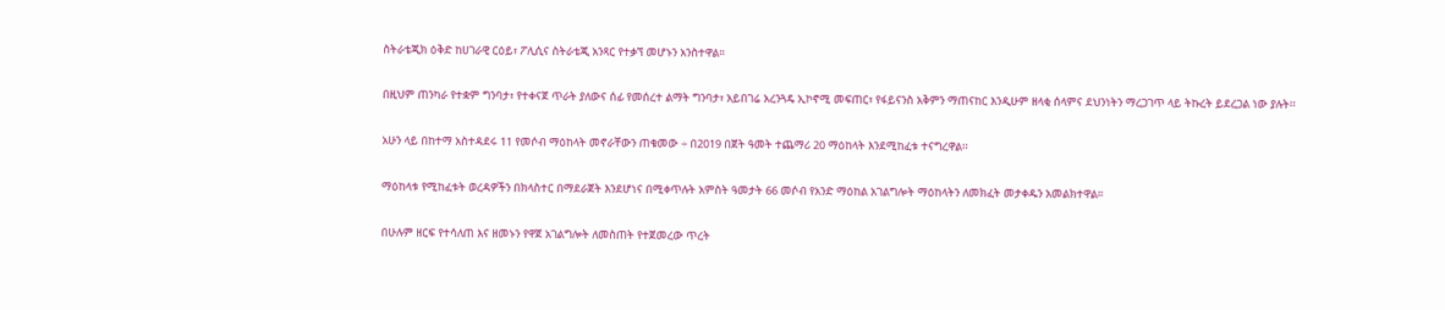ስትራቴጂክ ዕቅድ ከሀገራዊ ርዕይ፣ ፖሊሲና ስትራቴጂ አንጻር የተቃኘ መሆኑን አንስተዋል።

በዚህም ጠንካራ የተቋም ግንባታ፣ የተቀናጀ ጥራት ያለውና ሰፊ የመሰረተ ልማት ግንባታ፣ አይበገሬ አረንጓዴ ኢኮኖሚ መፍጠር፣ የፋይናንስ አቅምን ማጠናከር እንዲሁም ዘላቂ ሰላምና ደህንነትን ማረጋገጥ ላይ ትኩረት ይደረጋል ነው ያሉት፡፡

አሁን ላይ በከተማ አስተዳደሩ 11 የመሶብ ማዕከላት መኖራቸውን ጠቁመው ÷ በ2019 በጀት ዓመት ተጨማሪ 20 ማዕከላት እንደሚከፈቱ ተናግረዋል፡፡

ማዕከላቱ የሚከፈቱት ወረዳዎችን በክላስተር በማደራጀት እንደሆነና በሚቀጥሉት አምስት ዓመታት 66 መሶብ የአንድ ማዕከል አገልግሎት ማዕከላትን ለመክፈት መታቀዱን አመልክተዋል።

በሁሉም ዘርፍ የተሳለጠ እና ዘመኑን የዋጀ አገልግሎት ለመስጠት የተጀመረው ጥረት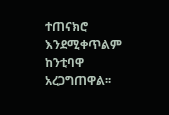ተጠናክሮ እንደሚቀጥልም ከንቲባዋ አረጋግጠዋል፡፡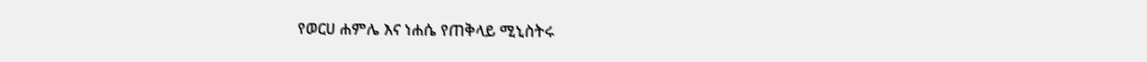የወርሀ ሐምሌ እና ነሐሴ የጠቅላይ ሚኒስትሩ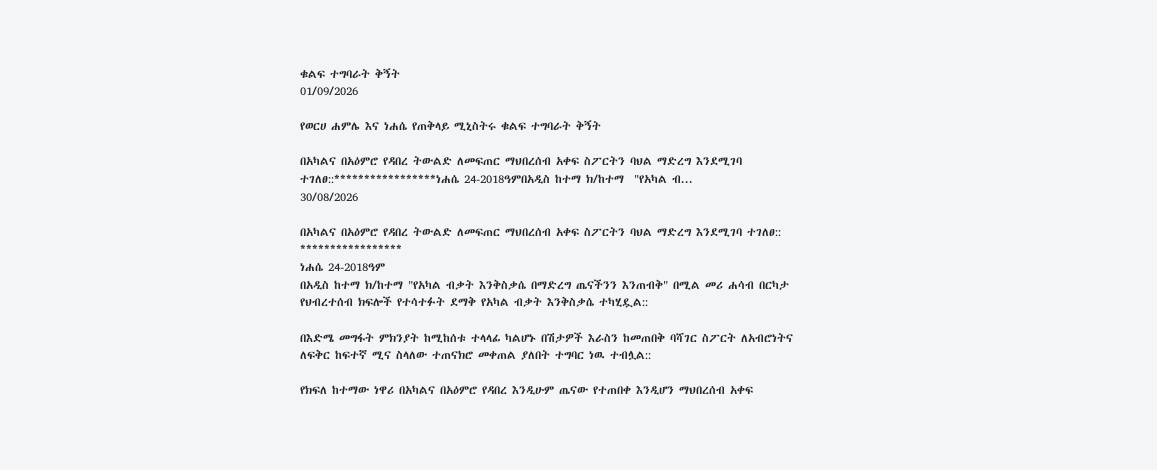ቁልፍ ተግባራት ቅኝት
01/09/2026

የወርሀ ሐምሌ እና ነሐሴ የጠቅላይ ሚኒስትሩ ቁልፍ ተግባራት ቅኝት

በአካልና በአዕምሮ የዳበረ ትውልድ ለመፍጠር ማህበረሰብ አቀፍ ስፖርትን ባህል ማድረግ እንደሚገባ ተገለፀ::*****************ነሐሴ 24-2018ዓምበአዲስ ከተማ ክ/ከተማ  "የአካል ብ...
30/08/2026

በአካልና በአዕምሮ የዳበረ ትውልድ ለመፍጠር ማህበረሰብ አቀፍ ስፖርትን ባህል ማድረግ እንደሚገባ ተገለፀ::
*****************
ነሐሴ 24-2018ዓም
በአዲስ ከተማ ክ/ከተማ "የአካል ብቃት እንቅስቃሴ በማድረግ ጤናችንን እንጠብቅ" በሚል መሪ ሐሳብ በርካታ የህብረተሰብ ክፍሎች የተሳተፉት ደማቅ የአካል ብቃት እንቅስቃሴ ተካሂዷል::

በእድሜ መግፋት ምክንያት ከሚከሰቱ ተላላፊ ካልሆኑ በሽታዎች እራስን ከመጠበቅ ባሻገር ስፖርት ለአብሮነትና ለፍቅር ከፍተኛ ሚና ስላለው ተጠናክሮ መቀጠል ያለበት ተግባር ነዉ ተብሏል::

የክፍለ ከተማው ነዋሪ በአካልና በአዕምሮ የዳበረ እንዲሁም ጤናው የተጠበቀ እንዲሆን ማህበረሰብ አቀፍ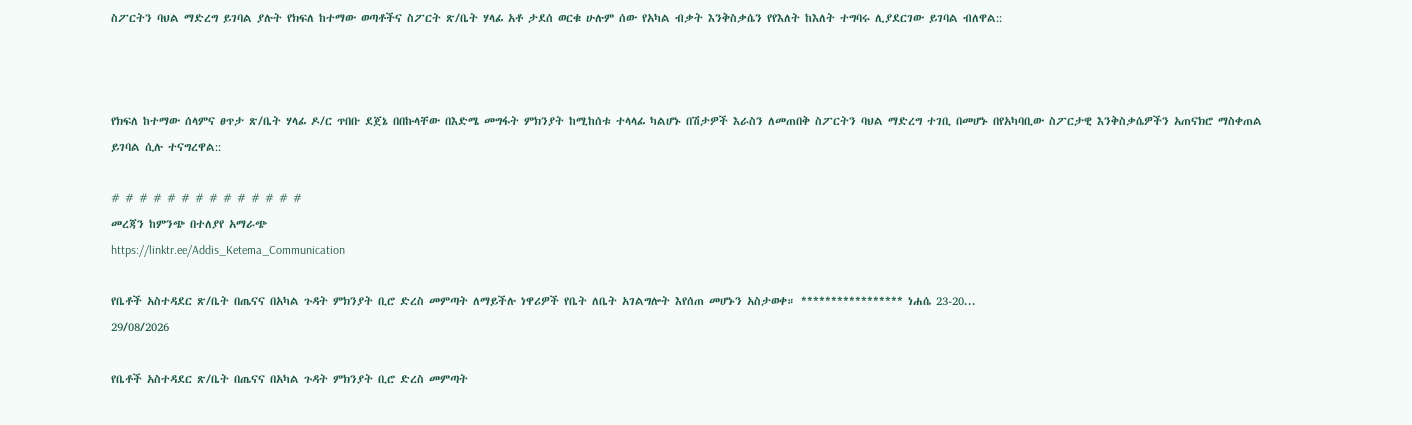ስፖርትን ባህል ማድረግ ይገባል ያሉት የክፍለ ከተማው ወጣቶችና ስፖርት ጽ/ቤት ሃላፊ አቶ ታደሰ ወርቁ ሁሉም ሰው የአካል ብቃት እንቅስቃሴን የየእለት ከእለት ተግባሩ ሊያደርገው ይገባል ብለዋል::



የክፍለ ከተማው ሰላምና ፀጥታ ጽ/ቤት ሃላፊ ዶ/ር ጥበቡ ደጀኔ በበኩላቸው በእድሜ መግፋት ምክንያት ከሚከሰቱ ተላላፊ ካልሆኑ በሽታዎች እራስን ለመጠበቅ ስፖርትን ባህል ማድረግ ተገቢ በመሆኑ በየአካባቢው ስፖርታዊ እንቅስቃሴዎችን አጠናክሮ ማስቀጠል ይገባል ሲሉ ተናግረዋል::

# # # # # # # # # # # # # #
መረጃን ከምንጭ በተለያየ አማራጭ
https://linktr.ee/Addis_Ketema_Communication

የቤቶች አስተዳደር ጽ/ቤት በጤናና በአካል ጉዳት ምክንያት ቢሮ ድረስ መምጣት ለማይችሉ ነዋሪዎች የቤት ለቤት አገልግሎት እየሰጠ መሆኑን አስታወቀ። ***************** ነሐሴ 23-20...
29/08/2026

የቤቶች አስተዳደር ጽ/ቤት በጤናና በአካል ጉዳት ምክንያት ቢሮ ድረስ መምጣት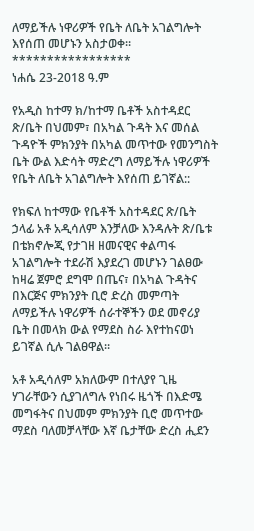ለማይችሉ ነዋሪዎች የቤት ለቤት አገልግሎት እየሰጠ መሆኑን አስታወቀ።
*****************
ነሐሴ 23-2018 ዓ.ም

የአዲስ ከተማ ክ/ከተማ ቤቶች አስተዳደር ጽ/ቤት በህመም፣ በአካል ጉዳት እና መሰል ጉዳዮች ምክንያት በአካል መጥተው የመንግስት ቤት ውል እድሳት ማድረግ ለማይችሉ ነዋሪዎች የቤት ለቤት አገልግሎት እየሰጠ ይገኛል::

የክፍለ ከተማው የቤቶች አስተዳደር ጽ/ቤት ኃላፊ አቶ አዲሳለም እንቻለው እንዳሉት ጽ/ቤቱ በቴክኖሎጂ የታገዘ ዘመናዊና ቀልጣፋ አገልግሎት ተደራሽ እያደረገ መሆኑን ገልፀው ከዛሬ ጀምሮ ደግሞ በጤና፣ በአካል ጉዳትና በእርጅና ምክንያት ቢሮ ድረስ መምጣት ለማይችሉ ነዋሪዎች ሰራተኞችን ወደ መኖሪያ ቤት በመላክ ውል የማደስ ስራ እየተከናወነ ይገኛል ሲሉ ገልፀዋል።

አቶ አዲሳለም አክለውም በተለያየ ጊዜ ሃገራቸውን ሲያገለግሉ የነበሩ ዜጎች በእድሜ መግፋትና በህመም ምክንያት ቢሮ መጥተው ማደስ ባለመቻላቸው እኛ ቤታቸው ድረስ ሒደን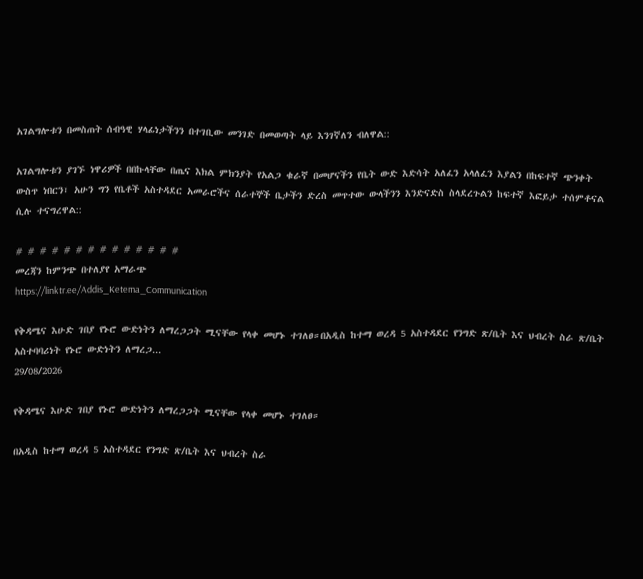አገልግሎቱን በመስጠት ሰብዓዊ ሃላፊነታችንን በተገቢው መንገድ በመወጣት ላይ እንገኛለን ብለዋል::

አገልግሎቱን ያገኙ ነዋሪዎች በበኩላቸው በጤና እክል ምክንያት የአልጋ ቁራኛ በመሆናችን የቤት ውድ እድሳት አለፈን አላለፈን እያልን በከፍተኛ ጭንቀት ውስጥ ነበርን፣ አሁን ግን የቤቶች አስተዳደር አመራሮችና ሰራተኞች ቤታችን ድረስ መጥተው ውላችንን እንድናድስ ስላደረጉልን ከፍተኛ እፎይታ ተሰምቶናል ሲሉ ተናግረዋል::

# # # # # # # # # # # # # #
መረጃን ከምንጭ በተለያየ አማራጭ
https://linktr.ee/Addis_Ketema_Communication

የቅዳሜና እሁድ ገበያ የኑሮ ውድነትን ለማረጋጋት ሚናቸው የላቀ መሆኑ ተገለፀ።በአዲስ ከተማ ወረዳ 5 አስተዳደር የንግድ ጽ/ቤት እና ህብረት ስራ ጽ/ቤት አስተባባሪነት የኑሮ ውድነትን ለማረጋ...
29/08/2026

የቅዳሜና እሁድ ገበያ የኑሮ ውድነትን ለማረጋጋት ሚናቸው የላቀ መሆኑ ተገለፀ።

በአዲስ ከተማ ወረዳ 5 አስተዳደር የንግድ ጽ/ቤት እና ህብረት ስራ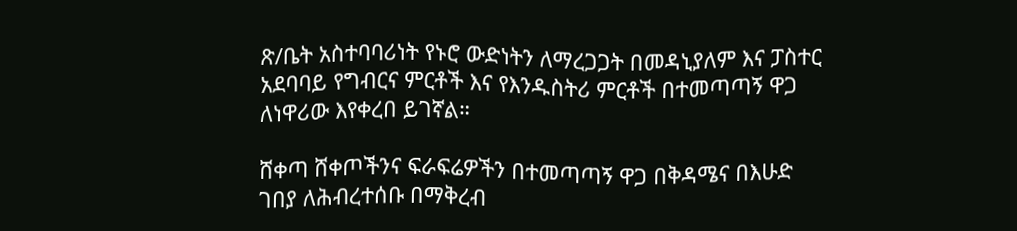ጽ/ቤት አስተባባሪነት የኑሮ ውድነትን ለማረጋጋት በመዳኒያለም እና ፓስተር አደባባይ የግብርና ምርቶች እና የእንዱስትሪ ምርቶች በተመጣጣኝ ዋጋ ለነዋሪው እየቀረበ ይገኛል።

ሸቀጣ ሸቀጦችንና ፍራፍሬዎችን በተመጣጣኝ ዋጋ በቅዳሜና በእሁድ ገበያ ለሕብረተሰቡ በማቅረብ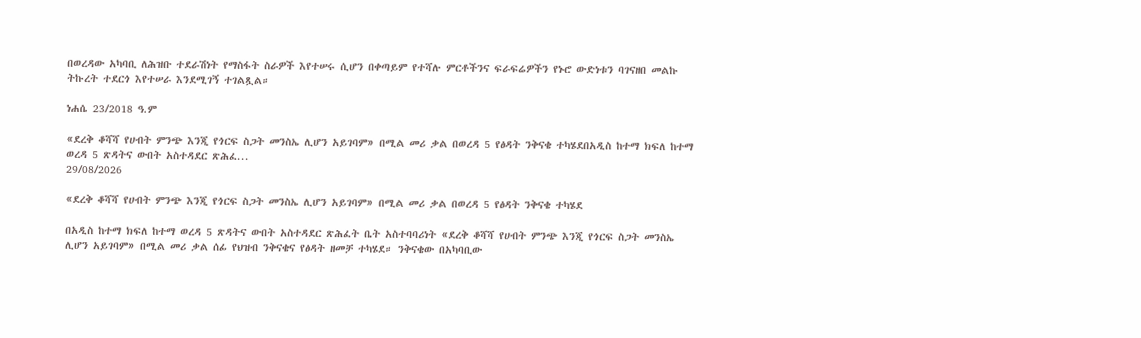በወረዳው አካባቢ ለሕዝቡ ተደራሽነት የማስፋት ስራዎች እየተሠሩ ሲሆን በቀጣይም የተሻሉ ምርቶችንና ፍራፍሬዎችን የኑሮ ውድነቱን ባገናዘበ መልኩ ትኩረት ተደርጎ እየተሠራ እንደሚገኝ ተገልጿል።

ነሐሴ 23/2018 ዓ.ም

«ደረቅ ቆሻሻ የሀብት ምንጭ እንጂ የጎርፍ ስጋት መንስኤ ሊሆን አይገባም» በሚል መሪ ቃል በወረዳ 5 የፅዳት ንቅናቄ ተካሄደበአዲስ ከተማ ክፍለ ከተማ ወረዳ 5 ጽዳትና ውበት አስተዳደር ጽሕፈ...
29/08/2026

«ደረቅ ቆሻሻ የሀብት ምንጭ እንጂ የጎርፍ ስጋት መንስኤ ሊሆን አይገባም» በሚል መሪ ቃል በወረዳ 5 የፅዳት ንቅናቄ ተካሄደ

በአዲስ ከተማ ክፍለ ከተማ ወረዳ 5 ጽዳትና ውበት አስተዳደር ጽሕፈት ቤት አስተባባሪነት «ደረቅ ቆሻሻ የሀብት ምንጭ እንጂ የጎርፍ ስጋት መንስኤ ሊሆን አይገባም» በሚል መሪ ቃል ሰፊ የህዝብ ንቅናቄና የፅዳት ዘመቻ ተካሄደ። ንቅናቄው በአካባቢው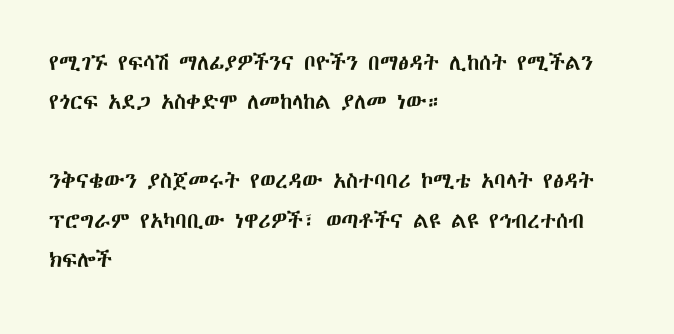የሚገኙ የፍሳሽ ማለፊያዎችንና ቦዮችን በማፅዳት ሊከሰት የሚችልን የጎርፍ አደጋ አስቀድሞ ለመከላከል ያለመ ነው።

ንቅናቄውን ያስጀመሩት የወረዳው አስተባባሪ ኮሚቴ አባላት የፅዳት ፕሮግራም የአካባቢው ነዋሪዎች፣ ወጣቶችና ልዩ ልዩ የኅብረተሰብ ክፍሎች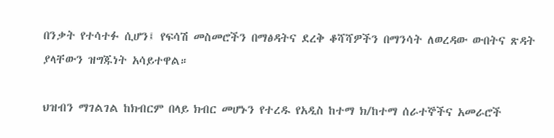በንቃት የተሳተፉ ሲሆን፤ የፍሳሽ መስመሮችን በማፅዳትና ደረቅ ቆሻሻዎችን በማንሳት ለወረዳው ውበትና ጽዳት ያላቸውን ዝግጁነት አሳይተዋል።

ህዝብን ማገልገል ከክብርም በላይ ክብር መሆኑን የተረዱ የአዲስ ከተማ ክ/ከተማ ሰራተኞችና አመራሮች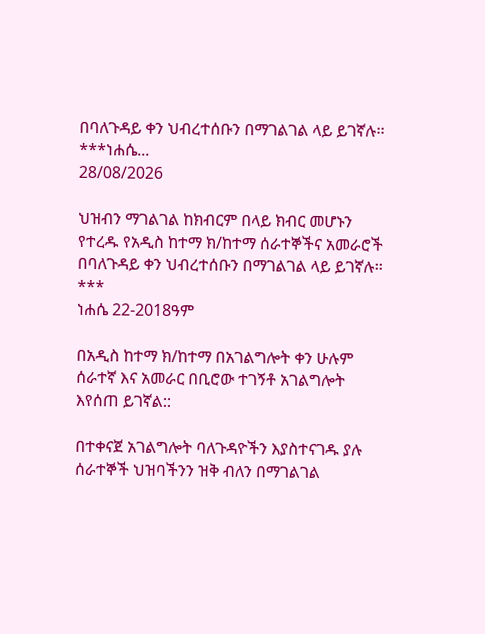በባለጉዳይ ቀን ህብረተሰቡን በማገልገል ላይ ይገኛሉ፡፡***ነሐሴ...
28/08/2026

ህዝብን ማገልገል ከክብርም በላይ ክብር መሆኑን የተረዱ የአዲስ ከተማ ክ/ከተማ ሰራተኞችና አመራሮች በባለጉዳይ ቀን ህብረተሰቡን በማገልገል ላይ ይገኛሉ፡፡
***
ነሐሴ 22-2018ዓም

በአዲስ ከተማ ክ/ከተማ በአገልግሎት ቀን ሁሉም ሰራተኛ እና አመራር በቢሮው ተገኝቶ አገልግሎት እየሰጠ ይገኛል::

በተቀናጀ አገልግሎት ባለጉዳዮችን እያስተናገዱ ያሉ ሰራተኞች ህዝባችንን ዝቅ ብለን በማገልገል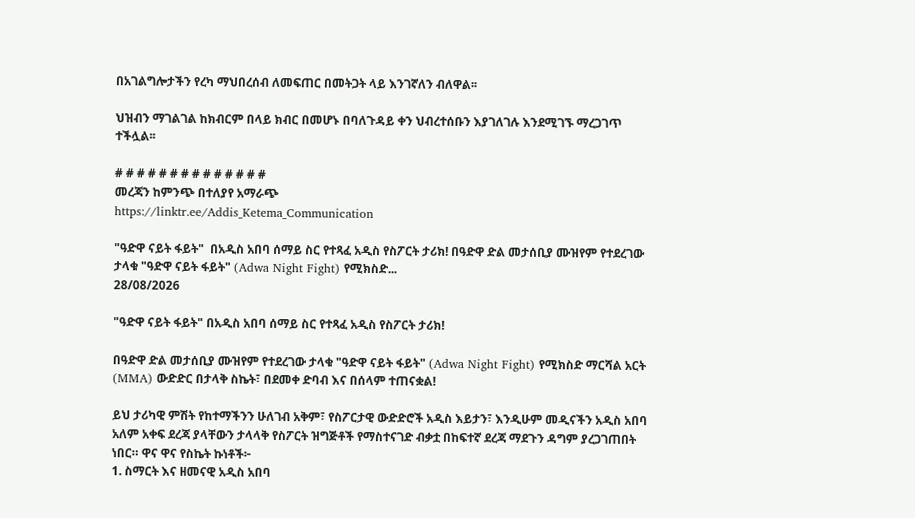በአገልግሎታችን የረካ ማህበረሰብ ለመፍጠር በመትጋት ላይ እንገኛለን ብለዋል፡፡

ህዝብን ማገልገል ከክብርም በላይ ክብር በመሆኑ በባለጉዳይ ቀን ህብረተሰቡን እያገለገሉ እንደሚገኙ ማረጋገጥ ተችሏል፡፡

# # # # # # # # # # # # # #
መረጃን ከምንጭ በተለያየ አማራጭ
https://linktr.ee/Addis_Ketema_Communication

"ዓድዋ ናይት ፋይት"  በአዲስ አበባ ሰማይ ስር የተጻፈ አዲስ የስፖርት ታሪክ! በዓድዋ ድል መታሰቢያ ሙዝየም የተደረገው ታላቁ "ዓድዋ ናይት ፋይት" (Adwa Night Fight) የሚክስድ...
28/08/2026

"ዓድዋ ናይት ፋይት" በአዲስ አበባ ሰማይ ስር የተጻፈ አዲስ የስፖርት ታሪክ!

በዓድዋ ድል መታሰቢያ ሙዝየም የተደረገው ታላቁ "ዓድዋ ናይት ፋይት" (Adwa Night Fight) የሚክስድ ማርሻል አርት (MMA) ውድድር በታላቅ ስኬት፣ በደመቀ ድባብ እና በሰላም ተጠናቋል!

ይህ ታሪካዊ ምሽት የከተማችንን ሁለገብ አቅም፣ የስፖርታዊ ውድድሮች አዲስ እይታን፣ እንዲሁም መዲናችን አዲስ አበባ አለም አቀፍ ደረጃ ያላቸውን ታላላቅ የስፖርት ዝግጅቶች የማስተናገድ ብቃቷ በከፍተኛ ደረጃ ማደጉን ዳግም ያረጋገጠበት ነበር። ዋና ዋና የስኬት ኩነቶች፦
1. ስማርት እና ዘመናዊ አዲስ አበባ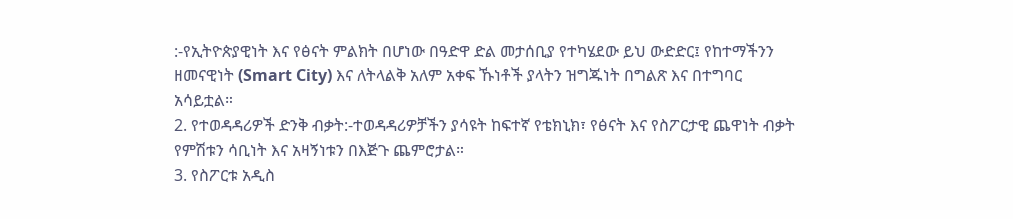:-የኢትዮጵያዊነት እና የፅናት ምልክት በሆነው በዓድዋ ድል መታሰቢያ የተካሄደው ይህ ውድድር፤ የከተማችንን ዘመናዊነት (Smart City) እና ለትላልቅ አለም አቀፍ ኹነቶች ያላትን ዝግጁነት በግልጽ እና በተግባር አሳይቷል።
2. የተወዳዳሪዎች ድንቅ ብቃት:-ተወዳዳሪዎቻችን ያሳዩት ከፍተኛ የቴክኒክ፣ የፅናት እና የስፖርታዊ ጨዋነት ብቃት የምሽቱን ሳቢነት እና አዛኝነቱን በእጅጉ ጨምሮታል።
3. የስፖርቱ አዲስ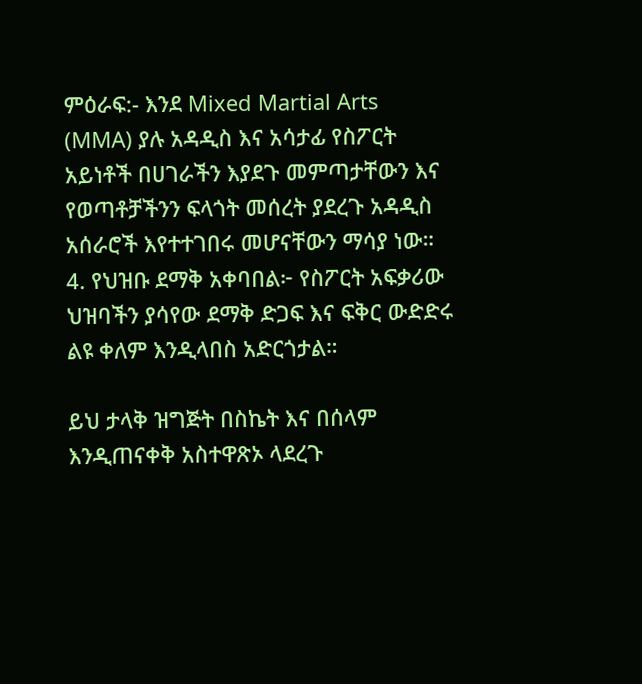ምዕራፍ:- እንደ Mixed Martial Arts (MMA) ያሉ አዳዲስ እና አሳታፊ የስፖርት አይነቶች በሀገራችን እያደጉ መምጣታቸውን እና የወጣቶቻችንን ፍላጎት መሰረት ያደረጉ አዳዲስ አሰራሮች እየተተገበሩ መሆናቸውን ማሳያ ነው።
4. የህዝቡ ደማቅ አቀባበል፦ የስፖርት አፍቃሪው ህዝባችን ያሳየው ደማቅ ድጋፍ እና ፍቅር ውድድሩ ልዩ ቀለም እንዲላበስ አድርጎታል።

ይህ ታላቅ ዝግጅት በስኬት እና በሰላም እንዲጠናቀቅ አስተዋጽኦ ላደረጉ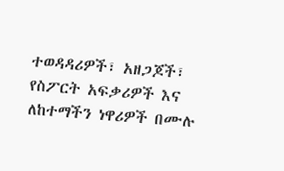ተወዳዳሪዎች፣ አዘጋጆች፣ የስፖርት አፍቃሪዎች እና ለከተማችን ነዋሪዎች በሙሉ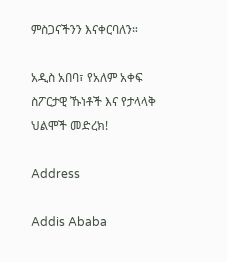ምስጋናችንን እናቀርባለን።

አዲስ አበባ፣ የአለም አቀፍ ስፖርታዊ ኹነቶች እና የታላላቅ ህልሞች መድረክ!

Address

Addis Ababa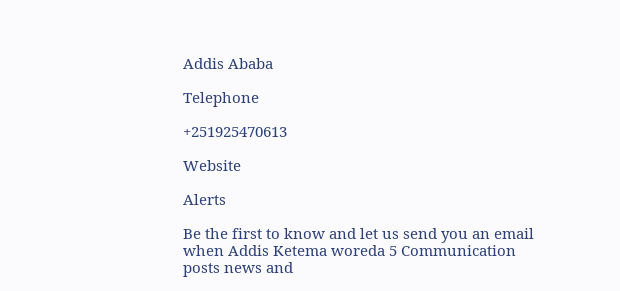Addis Ababa

Telephone

+251925470613

Website

Alerts

Be the first to know and let us send you an email when Addis Ketema woreda 5 Communication posts news and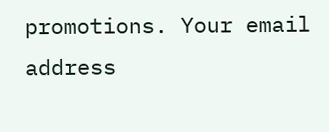promotions. Your email address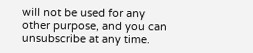will not be used for any other purpose, and you can unsubscribe at any time.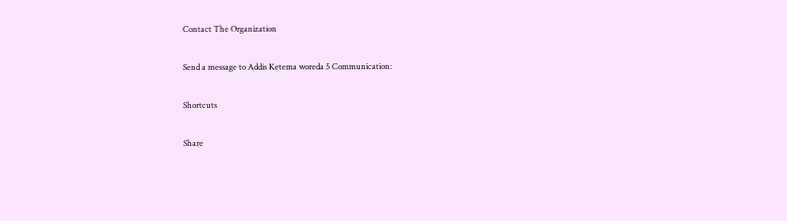Contact The Organization

Send a message to Addis Ketema woreda 5 Communication:

Shortcuts

Share